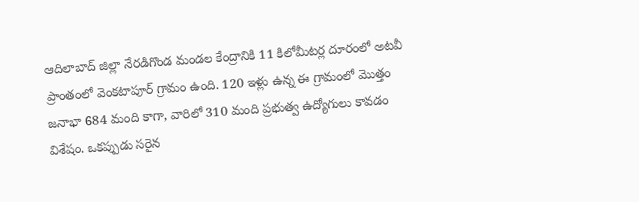ఆదిలాబాద్ జిల్లా నేరడిగొండ మండల కేంద్రానికి 11 కిలోమీటర్ల దూరంలో అటవీ ప్రాంతంలో వెంకటాపూర్ గ్రామం ఉంది. 120 ఇళ్లు ఉన్న ఈ గ్రామంలో మొత్తం జనాభా 684 మంది కాగా, వారిలో 310 మంది ప్రభుత్వ ఉద్యోగులు కావడం విశేషం. ఒకప్పుడు సరైన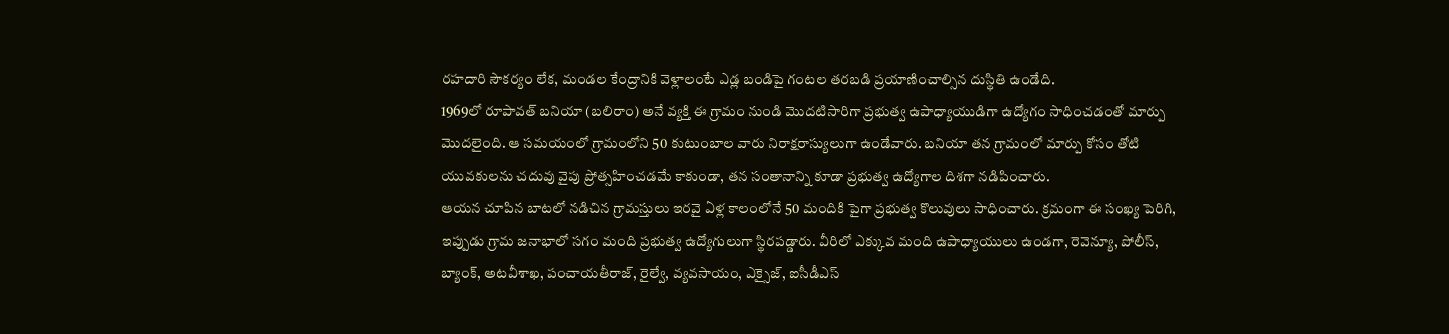రహదారి సౌకర్యం లేక, మండల కేంద్రానికి వెళ్లాలంటే ఎడ్ల బండిపై గంటల తరబడి ప్రయాణించాల్సిన దుస్థితి ఉండేది.
1969లో రూపావత్ బనియా (బలిరాం) అనే వ్యక్తి ఈ గ్రామం నుండి మొదటిసారిగా ప్రభుత్వ ఉపాధ్యాయుడిగా ఉద్యోగం సాధించడంతో మార్పు మొదలైంది. ఆ సమయంలో గ్రామంలోని 50 కుటుంబాల వారు నిరాక్షరాస్యులుగా ఉండేవారు. బనియా తన గ్రామంలో మార్పు కోసం తోటి యువకులను చదువు వైపు ప్రోత్సహించడమే కాకుండా, తన సంతానాన్ని కూడా ప్రభుత్వ ఉద్యోగాల దిశగా నడిపించారు.
ఆయన చూపిన బాటలో నడిచిన గ్రామస్తులు ఇరవై ఏళ్ల కాలంలోనే 50 మందికి పైగా ప్రభుత్వ కొలువులు సాధించారు. క్రమంగా ఈ సంఖ్య పెరిగి, ఇప్పుడు గ్రామ జనాభాలో సగం మంది ప్రభుత్వ ఉద్యోగులుగా స్థిరపడ్డారు. వీరిలో ఎక్కువ మంది ఉపాధ్యాయులు ఉండగా, రెవెన్యూ, పోలీస్, బ్యాంక్, అటవీశాఖ, పంచాయతీరాజ్, రైల్వే, వ్యవసాయం, ఎక్సైజ్, ఐసీడీఎస్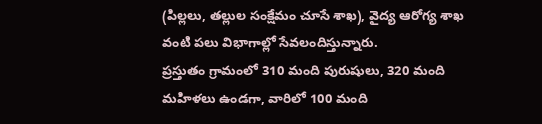(పిల్లలు, తల్లుల సంక్షేమం చూసే శాఖ), వైద్య ఆరోగ్య శాఖ వంటి పలు విభాగాల్లో సేవలందిస్తున్నారు.
ప్రస్తుతం గ్రామంలో 310 మంది పురుషులు, 320 మంది మహిళలు ఉండగా, వారిలో 100 మంది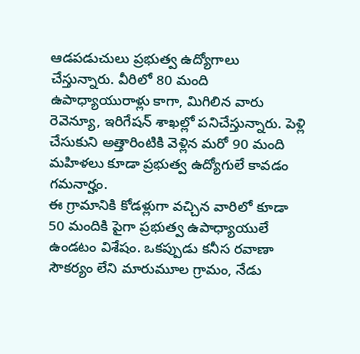ఆడపడుచులు ప్రభుత్వ ఉద్యోగాలు చేస్తున్నారు. వీరిలో 80 మంది ఉపాధ్యాయురాళ్లు కాగా, మిగిలిన వారు రెవెన్యూ, ఇరిగేషన్ శాఖల్లో పనిచేస్తున్నారు. పెళ్లి చేసుకుని అత్తారింటికి వెళ్లిన మరో 90 మంది మహిళలు కూడా ప్రభుత్వ ఉద్యోగులే కావడం గమనార్హం.
ఈ గ్రామానికి కోడళ్లుగా వచ్చిన వారిలో కూడా 50 మందికి పైగా ప్రభుత్వ ఉపాధ్యాయులే ఉండటం విశేషం. ఒకప్పుడు కనీస రవాణా సౌకర్యం లేని మారుమూల గ్రామం, నేడు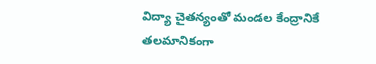విద్యా చైతన్యంతో మండల కేంద్రానికే తలమానికంగా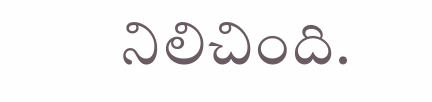నిలిచింది.